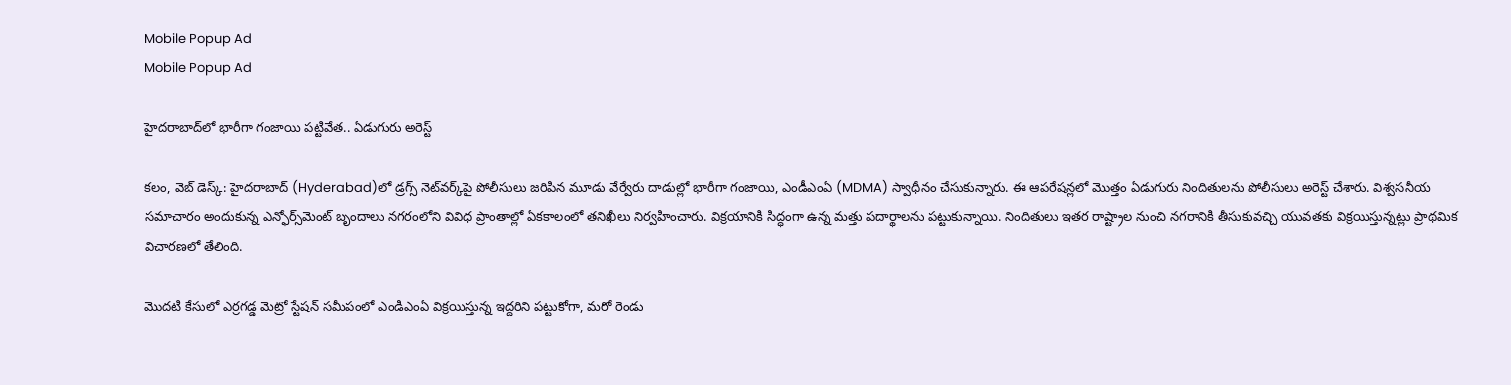Mobile Popup Ad
Mobile Popup Ad

హైదరాబాద్‌లో భారీగా గంజాయి పట్టివేత.. ఏడుగురు అరెస్ట్

కలం, వెబ్ డెస్క్: హైదరాబాద్‌ (Hyderabad)లో డ్రగ్స్ నెట్‌వర్క్‌పై పోలీసులు జరిపిన మూడు వేర్వేరు దాడుల్లో భారీగా గంజాయి, ఎండీఎంఏ (MDMA) స్వాధీనం చేసుకున్నారు. ఈ ఆపరేషన్లలో మొత్తం ఏడుగురు నిందితులను పోలీసులు అరెస్ట్ చేశారు. విశ్వసనీయ సమాచారం అందుకున్న ఎన్ఫోర్స్‌మెంట్ బృందాలు నగరంలోని వివిధ ప్రాంతాల్లో ఏకకాలంలో తనిఖీలు నిర్వహించారు. విక్రయానికి సిద్ధంగా ఉన్న మత్తు పదార్థాలను పట్టుకున్నాయి. నిందితులు ఇతర రాష్ట్రాల నుంచి నగరానికి తీసుకువచ్చి యువతకు విక్రయిస్తున్నట్లు ప్రాథమిక విచారణలో తేలింది.

మొదటి కేసులో ఎర్రగడ్డ మెట్రో స్టేషన్ సమీపంలో ఎండిఎంఏ విక్రయిస్తున్న ఇద్దరిని పట్టుకోగా, మరో రెండు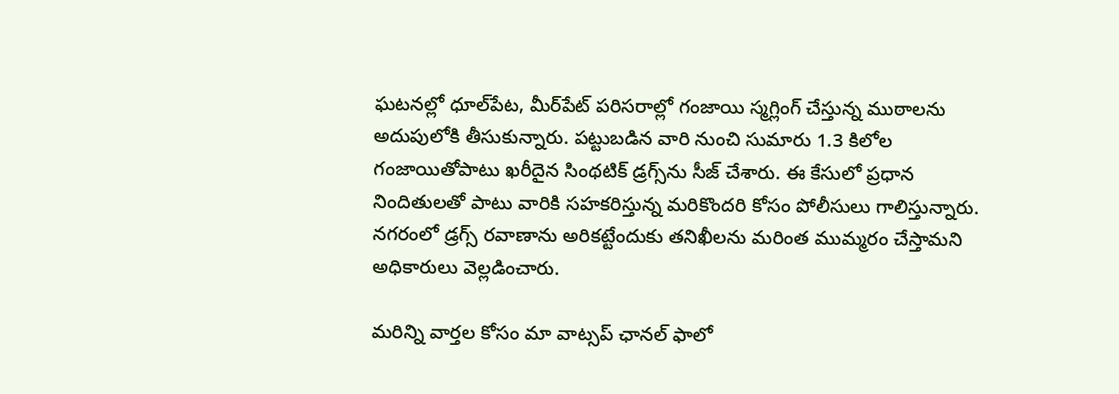ఘటనల్లో ధూల్‌పేట, మీర్‌పేట్ పరిసరాల్లో గంజాయి స్మగ్లింగ్ చేస్తున్న ముఠాలను అదుపులోకి తీసుకున్నారు. పట్టుబడిన వారి నుంచి సుమారు 1.3 కిలోల గంజాయితోపాటు ఖరీదైన సింథటిక్ డ్రగ్స్‌ను సీజ్ చేశారు. ఈ కేసులో ప్రధాన నిందితులతో పాటు వారికి సహకరిస్తున్న మరికొందరి కోసం పోలీసులు గాలిస్తున్నారు. నగరంలో డ్రగ్స్ రవాణాను అరికట్టేందుకు తనిఖీలను మరింత ముమ్మరం చేస్తామని అధికారులు వెల్లడించారు.

మ‌రిన్ని వార్త‌ల కోసం మా వాట్స‌ప్ ఛాన‌ల్ ఫాలో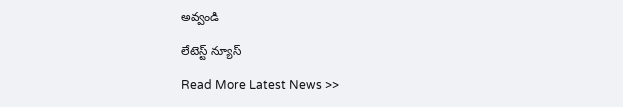అవ్వండి

లేటెస్ట్ న్యూస్‌

Read More Latest News >>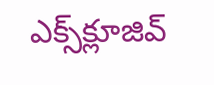ఎక్స్‌క్లూజివ్‌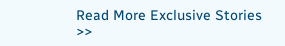Read More Exclusive Stories >>